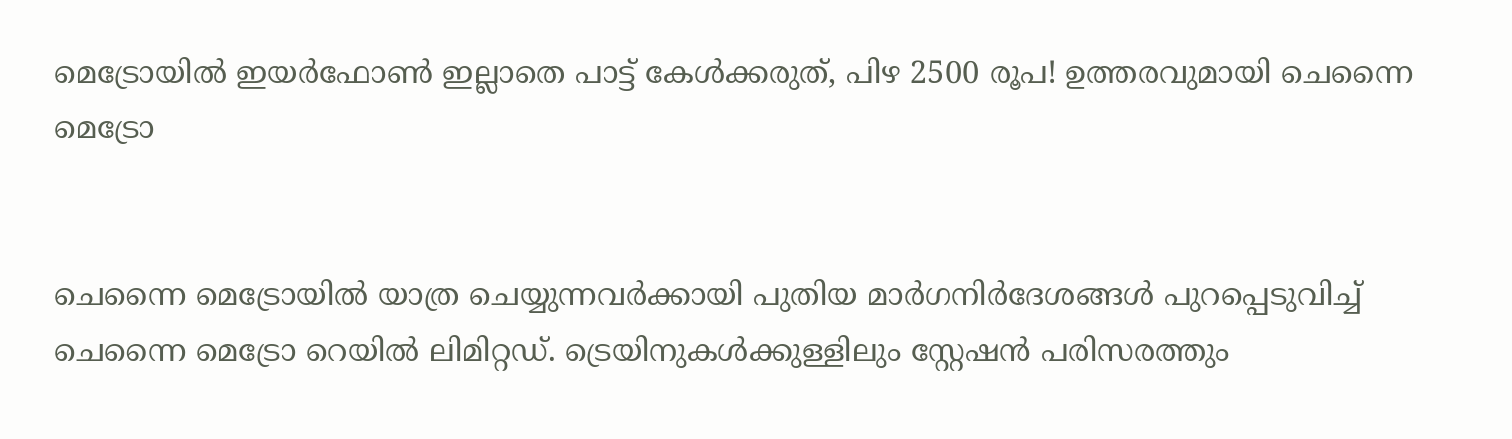മെട്രോയില്‍ ഇയര്‍ഫോണ്‍ ഇല്ലാതെ പാട്ട് കേള്‍ക്കരുത്, പിഴ 2500 രൂപ! ഉത്തരവുമായി ചെന്നൈ മെട്രോ


ചെന്നൈ മെട്രോയില്‍ യാത്ര ചെയ്യുന്നവര്‍ക്കായി പുതിയ മാര്‍ഗനിര്‍ദേശങ്ങള്‍ പുറപ്പെടുവിച്ച് ചെന്നൈ മെട്രോ റെയില്‍ ലിമിറ്റഡ്. ട്രെയിനുകള്‍ക്കുള്ളിലും സ്റ്റേഷന്‍ പരിസരത്തും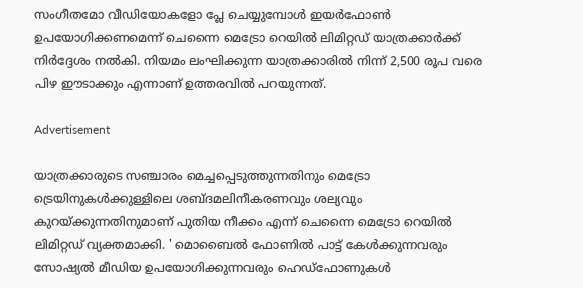സംഗീതമോ വീഡിയോകളോ പ്ലേ ചെയ്യുമ്പോള്‍ ഇയര്‍ഫോണ്‍ ഉപയോഗിക്കണമെന്ന് ചെന്നൈ മെട്രോ റെയില്‍ ലിമിറ്റഡ് യാത്രക്കാര്‍ക്ക് നിര്‍ദ്ദേശം നല്‍കി. നിയമം ലംഘിക്കുന്ന യാത്രക്കാരില്‍ നിന്ന് 2,500 രൂപ വരെ പിഴ ഈടാക്കും എന്നാണ് ഉത്തരവില്‍ പറയുന്നത്.

Advertisement

യാത്രക്കാരുടെ സഞ്ചാരം മെച്ചപ്പെടുത്തുന്നതിനും മെട്രോ ട്രെയിനുകള്‍ക്കുള്ളിലെ ശബ്ദമലിനീകരണവും ശല്യവും കുറയ്ക്കുന്നതിനുമാണ് പുതിയ നീക്കം എന്ന് ചെന്നൈ മെട്രോ റെയില്‍ ലിമിറ്റഡ് വ്യക്തമാക്കി. ' മൊബൈല്‍ ഫോണില്‍ പാട്ട് കേള്‍ക്കുന്നവരും സോഷ്യല്‍ മീഡിയ ഉപയോഗിക്കുന്നവരും ഹെഡ്ഫോണുകള്‍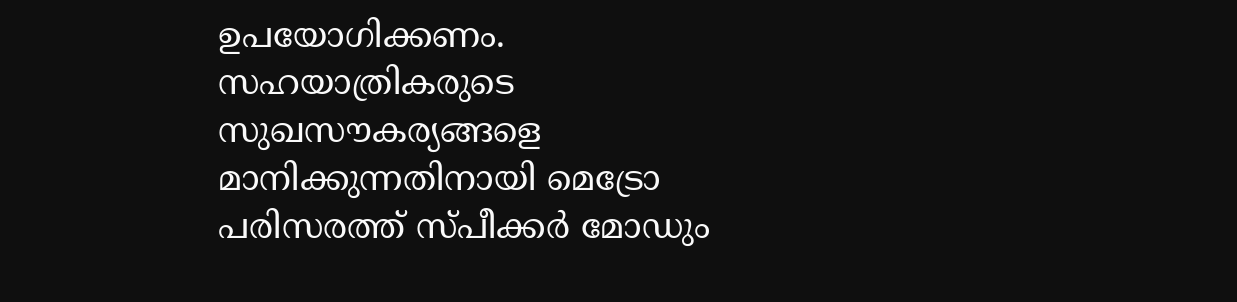ഉപയോഗിക്കണം. സഹയാത്രികരുടെ സുഖസൗകര്യങ്ങളെ മാനിക്കുന്നതിനായി മെട്രോ പരിസരത്ത് സ്പീക്കര്‍ മോഡും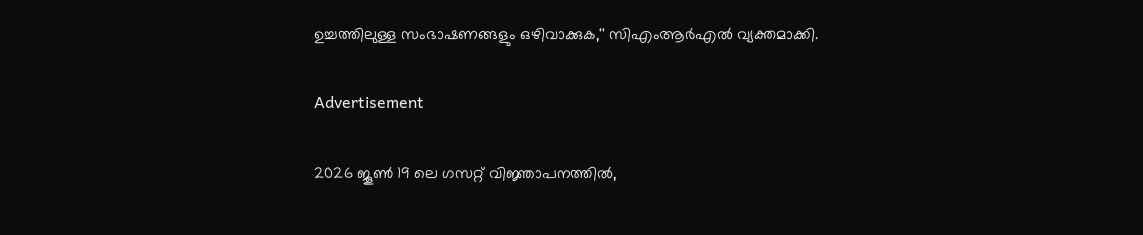ഉച്ചത്തിലുള്ള സംഭാഷണങ്ങളും ഒഴിവാക്കുക,'' സിഎംആര്‍എല്‍ വ്യക്തമാക്കി.

Advertisement

2026 ജൂണ്‍ 19 ലെ ഗസറ്റ് വിജ്ഞാപനത്തില്‍,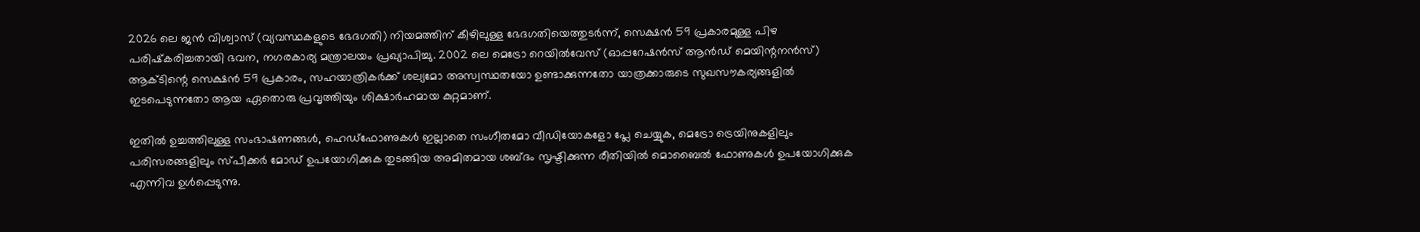2026 ലെ ജന്‍ വിശ്വാസ് (വ്യവസ്ഥകളുടെ ഭേദഗതി) നിയമത്തിന് കീഴിലുള്ള ഭേദഗതിയെത്തുടര്‍ന്ന്, സെക്ഷന്‍ 59 പ്രകാരമുള്ള പിഴ പരിഷ്‌കരിച്ചതായി ഭവന, നഗരകാര്യ മന്ത്രാലയം പ്രഖ്യാപിച്ചു. 2002 ലെ മെട്രോ റെയില്‍വേസ് (ഓപ്പറേഷന്‍സ് ആന്‍ഡ് മെയിന്റനന്‍സ്) ആക്ടിന്റെ സെക്ഷന്‍ 59 പ്രകാരം, സഹയാത്രികര്‍ക്ക് ശല്യമോ അസ്വസ്ഥതയോ ഉണ്ടാക്കുന്നതോ യാത്രക്കാരുടെ സുഖസൗകര്യങ്ങളില്‍ ഇടപെടുന്നതോ ആയ ഏതൊരു പ്രവൃത്തിയും ശിക്ഷാര്‍ഹമായ കുറ്റമാണ്.

ഇതില്‍ ഉച്ചത്തിലുള്ള സംഭാഷണങ്ങള്‍, ഹെഡ്ഫോണുകള്‍ ഇല്ലാതെ സംഗീതമോ വീഡിയോകളോ പ്ലേ ചെയ്യുക, മെട്രോ ട്രെയിനുകളിലും പരിസരങ്ങളിലും സ്പീക്കര്‍ മോഡ് ഉപയോഗിക്കുക തുടങ്ങിയ അമിതമായ ശബ്ദം സൃഷ്ടിക്കുന്ന രീതിയില്‍ മൊബൈല്‍ ഫോണുകള്‍ ഉപയോഗിക്കുക എന്നിവ ഉള്‍പ്പെടുന്നു.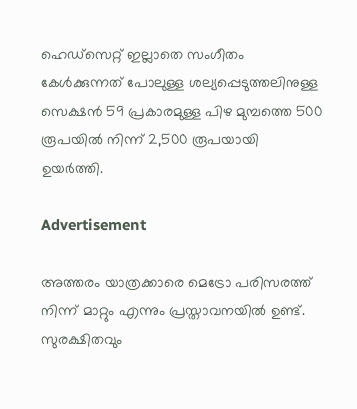ഹെഡ്സെറ്റ് ഇല്ലാതെ സംഗീതം കേള്‍ക്കുന്നത് പോലുള്ള ശല്യപ്പെടുത്തലിനുള്ള സെക്ഷന്‍ 59 പ്രകാരമുള്ള പിഴ മുമ്പത്തെ 500 രൂപയില്‍ നിന്ന് 2,500 രൂപയായി ഉയര്‍ത്തി.

Advertisement

അത്തരം യാത്രക്കാരെ മെട്രോ പരിസരത്ത് നിന്ന് മാറ്റും എന്നും പ്രസ്താവനയില്‍ ഉണ്ട്. സുരക്ഷിതവും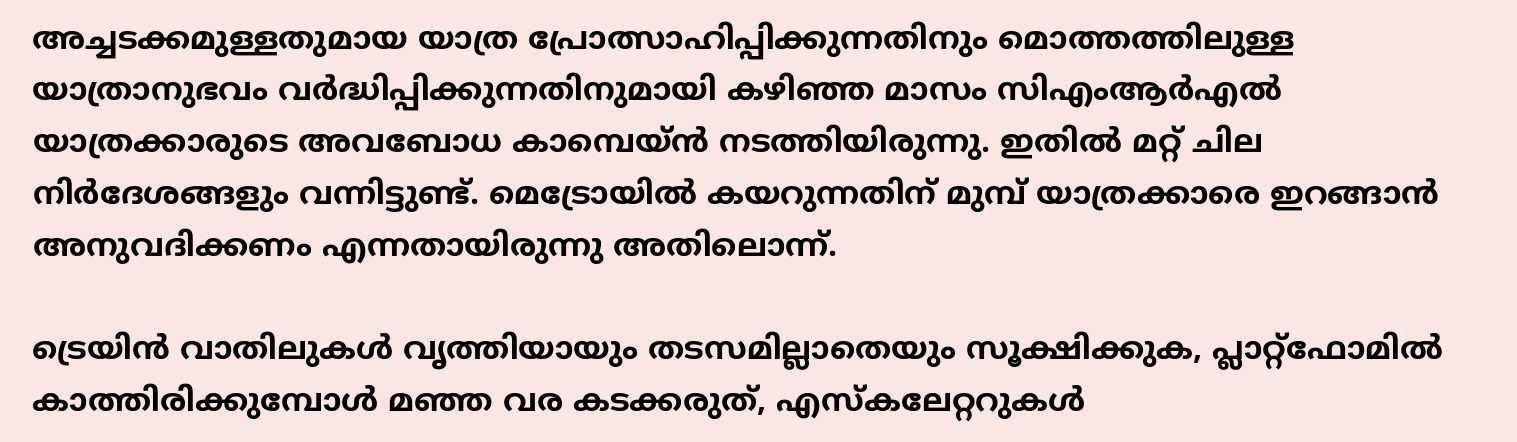അച്ചടക്കമുള്ളതുമായ യാത്ര പ്രോത്സാഹിപ്പിക്കുന്നതിനും മൊത്തത്തിലുള്ള യാത്രാനുഭവം വര്‍ദ്ധിപ്പിക്കുന്നതിനുമായി കഴിഞ്ഞ മാസം സിഎംആര്‍എല്‍
യാത്രക്കാരുടെ അവബോധ കാമ്പെയ്ന്‍ നടത്തിയിരുന്നു. ഇതില്‍ മറ്റ് ചില നിര്‍ദേശങ്ങളും വന്നിട്ടുണ്ട്. മെട്രോയില്‍ കയറുന്നതിന് മുമ്പ് യാത്രക്കാരെ ഇറങ്ങാന്‍ അനുവദിക്കണം എന്നതായിരുന്നു അതിലൊന്ന്.

ട്രെയിന്‍ വാതിലുകള്‍ വൃത്തിയായും തടസമില്ലാതെയും സൂക്ഷിക്കുക, പ്ലാറ്റ്ഫോമില്‍ കാത്തിരിക്കുമ്പോള്‍ മഞ്ഞ വര കടക്കരുത്, എസ്‌കലേറ്ററുകള്‍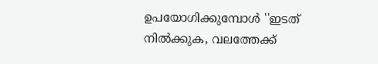ഉപയോഗിക്കുമ്പോള്‍ ''ഇടത് നില്‍ക്കുക, വലത്തേക്ക്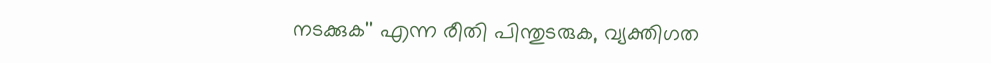നടക്കുക'' എന്ന രീതി പിന്തുടരുക, വ്യക്തിഗത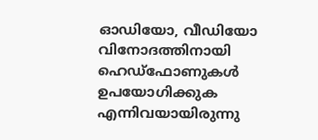ഓഡിയോ, വീഡിയോ വിനോദത്തിനായി ഹെഡ്ഫോണുകള്‍ ഉപയോഗിക്കുക എന്നിവയായിരുന്നു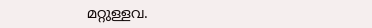മറ്റുള്ളവ.